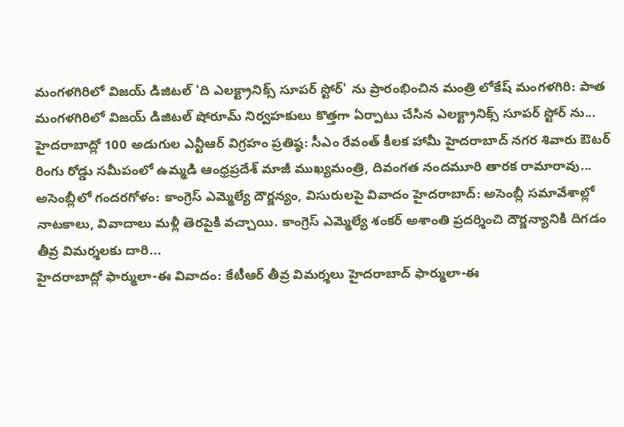మంగళగిరిలో విజయ్ డిజిటల్ 'ది ఎలక్ట్రానిక్స్ సూపర్ స్టోర్' ను ప్రారంభించిన మంత్రి లోకేష్ మంగళగిరి: పాత మంగళగిరిలో విజయ్ డిజిటల్ షోరూమ్ నిర్వహకులు కొత్తగా ఏర్పాటు చేసిన ఎలక్ట్రానిక్స్ సూపర్ స్టోర్ ను...
హైదరాబాద్లో 100 అడుగుల ఎన్టీఆర్ విగ్రహం ప్రతిష్ఠ: సీఎం రేవంత్ కీలక హామీ హైదరాబాద్ నగర శివారు ఔటర్ రింగు రోడ్డు సమీపంలో ఉమ్మడి ఆంధ్రప్రదేశ్ మాజీ ముఖ్యమంత్రి, దివంగత నందమూరి తారక రామారావు...
అసెంబ్లీలో గందరగోళం: కాంగ్రెస్ ఎమ్మెల్యే దౌర్జన్యం, విసురులపై వివాదం హైదరాబాద్: అసెంబ్లీ సమావేశాల్లో నాటకాలు, వివాదాలు మళ్లీ తెరపైకి వచ్చాయి. కాంగ్రెస్ ఎమ్మెల్యే శంకర్ అశాంతి ప్రదర్శించి దౌర్జన్యానికి దిగడం తీవ్ర విమర్శలకు దారి...
హైదరాబాద్లో ఫార్ములా-ఈ వివాదం: కేటీఆర్ తీవ్ర విమర్శలు హైదరాబాద్ ఫార్ములా-ఈ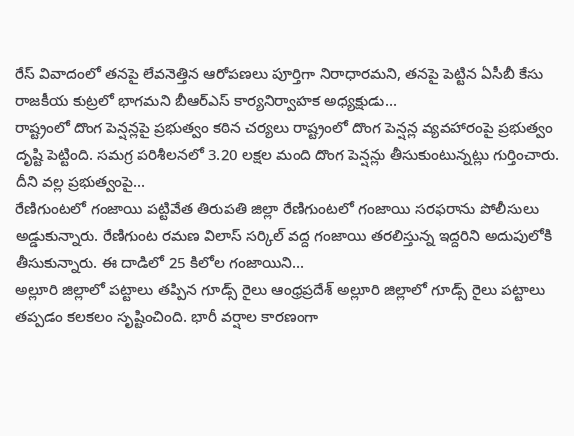రేస్ వివాదంలో తనపై లేవనెత్తిన ఆరోపణలు పూర్తిగా నిరాధారమని, తనపై పెట్టిన ఏసీబీ కేసు రాజకీయ కుట్రలో భాగమని బీఆర్ఎస్ కార్యనిర్వాహక అధ్యక్షుడు...
రాష్ట్రంలో దొంగ పెన్షన్లపై ప్రభుత్వం కఠిన చర్యలు రాష్ట్రంలో దొంగ పెన్షన్ల వ్యవహారంపై ప్రభుత్వం దృష్టి పెట్టింది. సమగ్ర పరిశీలనలో 3.20 లక్షల మంది దొంగ పెన్షన్లు తీసుకుంటున్నట్లు గుర్తించారు. దీని వల్ల ప్రభుత్వంపై...
రేణిగుంటలో గంజాయి పట్టివేత తిరుపతి జిల్లా రేణిగుంటలో గంజాయి సరఫరాను పోలీసులు అడ్డుకున్నారు. రేణిగుంట రమణ విలాస్ సర్కిల్ వద్ద గంజాయి తరలిస్తున్న ఇద్దరిని అదుపులోకి తీసుకున్నారు. ఈ దాడిలో 25 కిలోల గంజాయిని...
అల్లూరి జిల్లాలో పట్టాలు తప్పిన గూడ్స్ రైలు ఆంధ్రప్రదేశ్ అల్లూరి జిల్లాలో గూడ్స్ రైలు పట్టాలు తప్పడం కలకలం సృష్టించింది. భారీ వర్షాల కారణంగా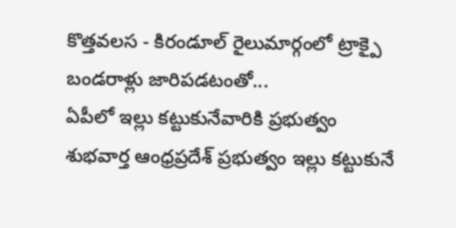కొత్తవలస - కిరండూల్ రైలుమార్గంలో ట్రాక్పై బండరాళ్లు జారిపడటంతో...
ఏపీలో ఇల్లు కట్టుకునేవారికి ప్రభుత్వం శుభవార్త ఆంధ్రప్రదేశ్ ప్రభుత్వం ఇల్లు కట్టుకునే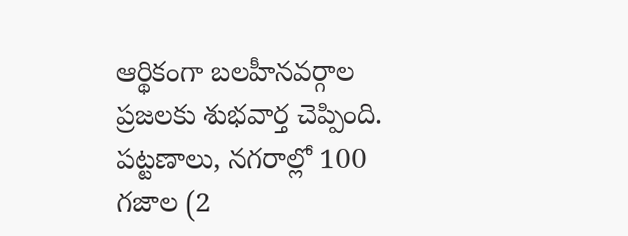ఆర్థికంగా బలహీనవర్గాల ప్రజలకు శుభవార్త చెప్పింది. పట్టణాలు, నగరాల్లో 100 గజాల (2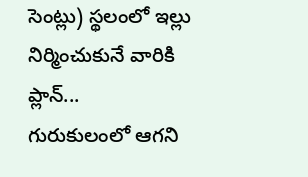సెంట్లు) స్థలంలో ఇల్లు నిర్మించుకునే వారికి ప్లాన్...
గురుకులంలో ఆగని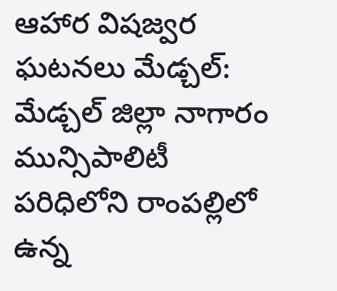ఆహార విషజ్వర ఘటనలు మేడ్చల్: మేడ్చల్ జిల్లా నాగారం మున్సిపాలిటీ పరిధిలోని రాంపల్లిలో ఉన్న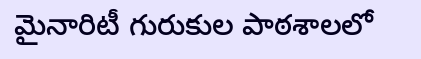మైనారిటీ గురుకుల పాఠశాలలో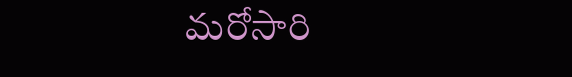మరోసారి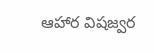ఆహార విషజ్వర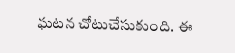ఘటన చోటుచేసుకుంది. ఈ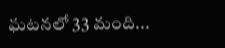ఘటనలో 33 మంది...